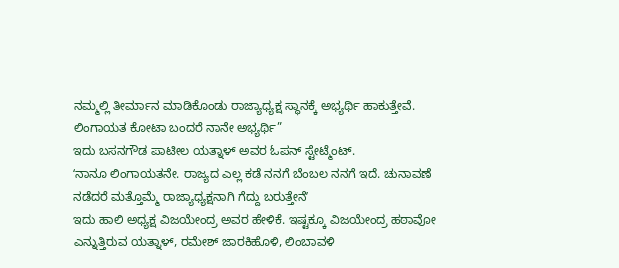ನಮ್ಮಲ್ಲಿ ತೀರ್ಮಾನ ಮಾಡಿಕೊಂಡು ರಾಜ್ಯಾಧ್ಯಕ್ಷ ಸ್ಥಾನಕ್ಕೆ ಅಭ್ಯರ್ಥಿ ಹಾಕುತ್ತೇವೆ. ಲಿಂಗಾಯತ ಕೋಟಾ ಬಂದರೆ ನಾನೇ ಅಭ್ಯರ್ಥಿ”
ಇದು ಬಸನಗೌಡ ಪಾಟೀಲ ಯತ್ನಾಳ್ ಅವರ ಓಪನ್ ಸ್ಟೇಟ್ಮೆಂಟ್.
ʻನಾನೂ ಲಿಂಗಾಯತನೇ. ರಾಜ್ಯದ ಎಲ್ಲ ಕಡೆ ನನಗೆ ಬೆಂಬಲ ನನಗೆ ಇದೆ. ಚುನಾವಣೆ ನಡೆದರೆ ಮತ್ತೊಮ್ಮೆ ರಾಜ್ಯಾಧ್ಯಕ್ಷನಾಗಿ ಗೆದ್ದು ಬರುತ್ತೇನೆʼ
ಇದು ಹಾಲಿ ಅಧ್ಯಕ್ಷ ವಿಜಯೇಂದ್ರ ಅವರ ಹೇಳಿಕೆ. ಇಷ್ಟಕ್ಕೂ ವಿಜಯೇಂದ್ರ ಹಠಾವೋ ಎನ್ನುತ್ತಿರುವ ಯತ್ನಾಳ್, ರಮೇಶ್ ಜಾರಕಿಹೊಳಿ, ಲಿಂಬಾವಳಿ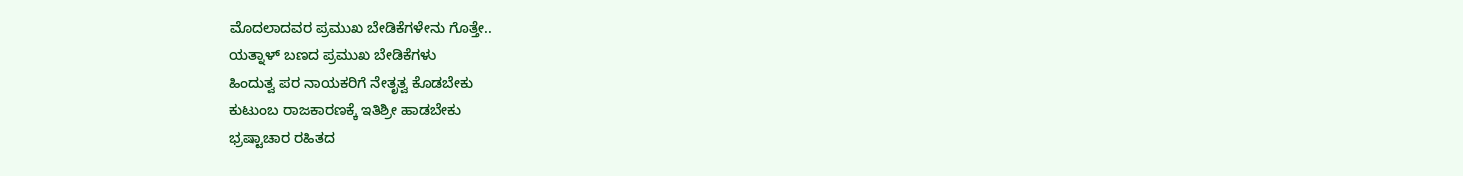ಮೊದಲಾದವರ ಪ್ರಮುಖ ಬೇಡಿಕೆಗಳೇನು ಗೊತ್ತೇ..
ಯತ್ನಾಳ್ ಬಣದ ಪ್ರಮುಖ ಬೇಡಿಕೆಗಳು
ಹಿಂದುತ್ವ ಪರ ನಾಯಕರಿಗೆ ನೇತೃತ್ವ ಕೊಡಬೇಕು
ಕುಟುಂಬ ರಾಜಕಾರಣಕ್ಕೆ ಇತಿಶ್ರೀ ಹಾಡಬೇಕು
ಭ್ರಷ್ಟಾಚಾರ ರಹಿತದ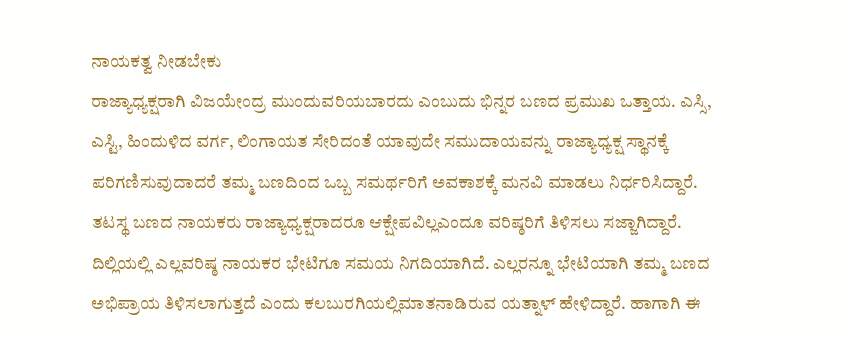ನಾಯಕತ್ವ ನೀಡಬೇಕು
ರಾಜ್ಯಾಧ್ಯಕ್ಷರಾಗಿ ವಿಜಯೇಂದ್ರ ಮುಂದುವರಿಯಬಾರದು ಎಂಬುದು ಭಿನ್ನರ ಬಣದ ಪ್ರಮುಖ ಒತ್ತಾಯ. ಎಸ್ಸಿ, ಎಸ್ಟಿ, ಹಿಂದುಳಿದ ವರ್ಗ, ಲಿಂಗಾಯತ ಸೇರಿದಂತೆ ಯಾವುದೇ ಸಮುದಾಯವನ್ನು ರಾಜ್ಯಾಧ್ಯಕ್ಷ ಸ್ಥಾನಕ್ಕೆ ಪರಿಗಣಿಸುವುದಾದರೆ ತಮ್ಮ ಬಣದಿಂದ ಒಬ್ಬ ಸಮರ್ಥರಿಗೆ ಅವಕಾಶಕ್ಕೆ ಮನವಿ ಮಾಡಲು ನಿರ್ಧರಿಸಿದ್ದಾರೆ. ತಟಸ್ಥ ಬಣದ ನಾಯಕರು ರಾಜ್ಯಾಧ್ಯಕ್ಷರಾದರೂ ಆಕ್ಷೇಪವಿಲ್ಲಎಂದೂ ವರಿಷ್ಠರಿಗೆ ತಿಳಿಸಲು ಸಜ್ಜಾಗಿದ್ದಾರೆ.
ದಿಲ್ಲಿಯಲ್ಲಿ ಎಲ್ಲವರಿಷ್ಠ ನಾಯಕರ ಭೇಟಿಗೂ ಸಮಯ ನಿಗದಿಯಾಗಿದೆ. ಎಲ್ಲರನ್ನೂ ಭೇಟಿಯಾಗಿ ತಮ್ಮ ಬಣದ ಅಭಿಪ್ರಾಯ ತಿಳಿಸಲಾಗುತ್ತದೆ ಎಂದು ಕಲಬುರಗಿಯಲ್ಲಿಮಾತನಾಡಿರುವ ಯತ್ನಾಳ್ ಹೇಳಿದ್ದಾರೆ. ಹಾಗಾಗಿ ಈ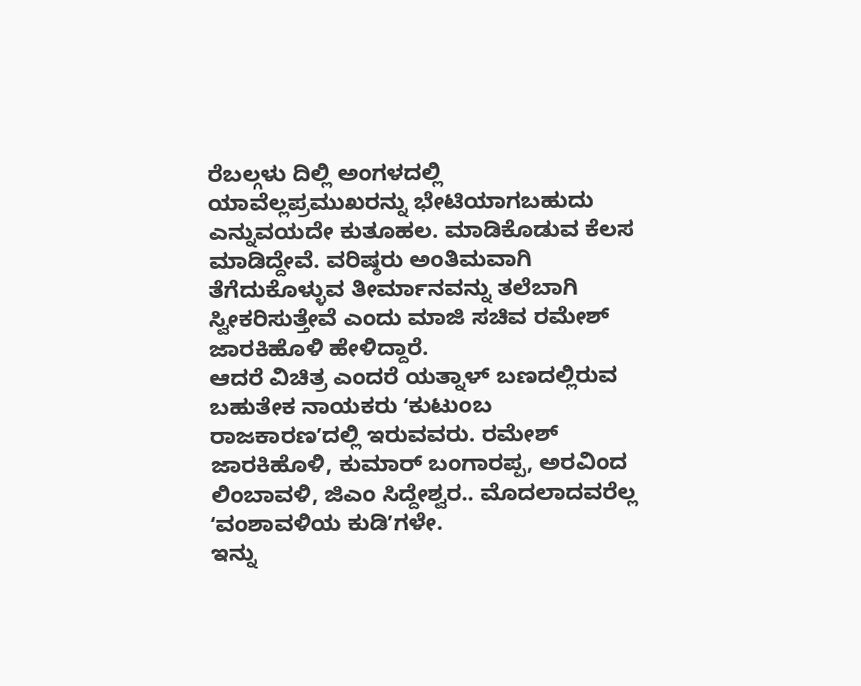ರೆಬಲ್ಗಳು ದಿಲ್ಲಿ ಅಂಗಳದಲ್ಲಿ ಯಾವೆಲ್ಲಪ್ರಮುಖರನ್ನು ಭೇಟಿಯಾಗಬಹುದು ಎನ್ನುವಯದೇ ಕುತೂಹಲ. ಮಾಡಿಕೊಡುವ ಕೆಲಸ ಮಾಡಿದ್ದೇವೆ. ವರಿಷ್ಠರು ಅಂತಿಮವಾಗಿ ತೆಗೆದುಕೊಳ್ಳುವ ತೀರ್ಮಾನವನ್ನು ತಲೆಬಾಗಿ ಸ್ವೀಕರಿಸುತ್ತೇವೆ ಎಂದು ಮಾಜಿ ಸಚಿವ ರಮೇಶ್ ಜಾರಕಿಹೊಳಿ ಹೇಳಿದ್ದಾರೆ.
ಆದರೆ ವಿಚಿತ್ರ ಎಂದರೆ ಯತ್ನಾಳ್ ಬಣದಲ್ಲಿರುವ ಬಹುತೇಕ ನಾಯಕರು ʻಕುಟುಂಬ ರಾಜಕಾರಣʼದಲ್ಲಿ ಇರುವವರು. ರಮೇಶ್ ಜಾರಕಿಹೊಳಿ, ಕುಮಾರ್ ಬಂಗಾರಪ್ಪ, ಅರವಿಂದ ಲಿಂಬಾವಳಿ, ಜಿಎಂ ಸಿದ್ದೇಶ್ವರ.. ಮೊದಲಾದವರೆಲ್ಲ ʻವಂಶಾವಳಿಯ ಕುಡಿʼಗಳೇ.
ಇನ್ನು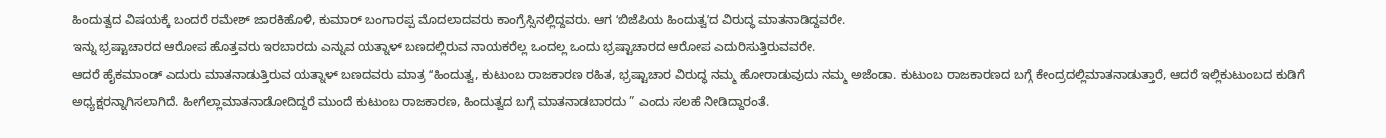ಹಿಂದುತ್ವದ ವಿಷಯಕ್ಕೆ ಬಂದರೆ ರಮೇಶ್ ಜಾರಕಿಹೊಳಿ, ಕುಮಾರ್ ಬಂಗಾರಪ್ಪ ಮೊದಲಾದವರು ಕಾಂಗ್ರೆಸ್ಸಿನಲ್ಲಿದ್ದವರು. ಆಗ ʻಬಿಜೆಪಿಯ ಹಿಂದುತ್ವʼದ ವಿರುದ್ಧ ಮಾತನಾಡಿದ್ದವರೇ.
ಇನ್ನು ಭ್ರಷ್ಟಾಚಾರದ ಆರೋಪ ಹೊತ್ತವರು ಇರಬಾರದು ಎನ್ನುವ ಯತ್ನಾಳ್ ಬಣದಲ್ಲಿರುವ ನಾಯಕರೆಲ್ಲ ಒಂದಲ್ಲ ಒಂದು ಭ್ರಷ್ಟಾಚಾರದ ಆರೋಪ ಎದುರಿಸುತ್ತಿರುವವರೇ.
ಆದರೆ ಹೈಕಮಾಂಡ್ ಎದುರು ಮಾತನಾಡುತ್ತಿರುವ ಯತ್ನಾಳ್ ಬಣದವರು ಮಾತ್ರ ʻʻಹಿಂದುತ್ವ, ಕುಟುಂಬ ರಾಜಕಾರಣ ರಹಿತ, ಭ್ರಷ್ಟಾಚಾರ ವಿರುದ್ಧ ನಮ್ಮ ಹೋರಾಡುವುದು ನಮ್ಮ ಅಜೆಂಡಾ. ಕುಟುಂಬ ರಾಜಕಾರಣದ ಬಗ್ಗೆ ಕೇಂದ್ರದಲ್ಲಿಮಾತನಾಡುತ್ತಾರೆ, ಆದರೆ ಇಲ್ಲಿಕುಟುಂಬದ ಕುಡಿಗೆ ಅಧ್ಯಕ್ಷರನ್ನಾಗಿಸಲಾಗಿದೆ. ಹೀಗೆಲ್ಲಾಮಾತನಾಡೋದಿದ್ದರೆ ಮುಂದೆ ಕುಟುಂಬ ರಾಜಕಾರಣ, ಹಿಂದುತ್ವದ ಬಗ್ಗೆ ಮಾತನಾಡಬಾರದು ” ಎಂದು ಸಲಹೆ ನೀಡಿದ್ದಾರಂತೆ.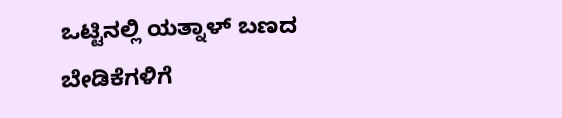ಒಟ್ಟಿನಲ್ಲಿ ಯತ್ನಾಳ್ ಬಣದ ಬೇಡಿಕೆಗಳಿಗೆ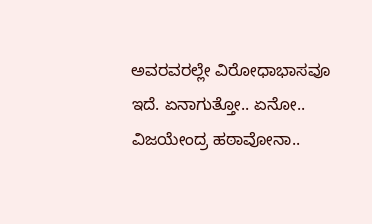ಅವರವರಲ್ಲೇ ವಿರೋಧಾಭಾಸವೂ ಇದೆ. ಏನಾಗುತ್ತೋ.. ಏನೋ.. ವಿಜಯೇಂದ್ರ ಹಠಾವೋನಾ..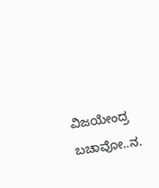ವಿಜಯೇಂದ್ರ ಬಚಾವೋ..ನ.